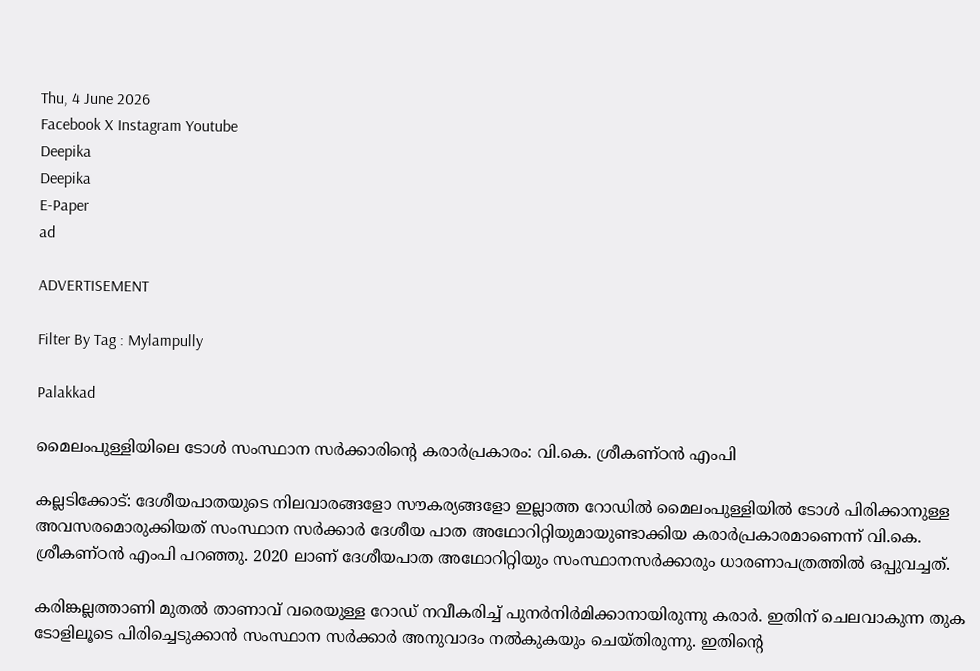Thu, 4 June 2026
Facebook X Instagram Youtube
Deepika
Deepika
E-Paper
ad

ADVERTISEMENT

Filter By Tag : Mylampully

Palakkad

മൈലംപുള്ളിയിലെ ടോൾ സംസ്ഥാന സർക്കാരിന്‍റെ കരാർപ്രകാരം: വി.കെ. ശ്രീകണ്ഠൻ എംപി

കല്ലടിക്കോട്‌: ദേശീയപാതയുടെ നിലവാരങ്ങളോ സൗകര്യങ്ങളോ ഇല്ലാത്ത റോഡിൽ മൈലംപുള്ളിയിൽ ടോൾ പിരിക്കാനുള്ള അവസരമൊരുക്കിയത് സംസ്ഥാന സർക്കാർ ദേശീയ പാത അഥോറിറ്റിയുമായുണ്ടാക്കിയ കരാർപ്രകാരമാണെന്ന് വി.കെ. ശ്രീകണ്ഠൻ എംപി പറഞ്ഞു. 2020 ലാണ് ദേശീയപാത അഥോറിറ്റിയും സംസ്ഥാനസർക്കാരും ധാരണാപത്രത്തിൽ ഒപ്പുവച്ചത്.

കരിങ്കല്ലത്താണി മുതൽ താണാവ് വരെയുള്ള റോഡ് നവീകരിച്ച് പുനർനിർമിക്കാനായിരുന്നു കരാർ. ഇതിന് ‌ചെലവാകുന്ന തുക ടോളിലൂടെ പിരിച്ചെടുക്കാൻ സംസ്ഥാന സർക്കാർ അനുവാദം നൽകുകയും ചെയ്തിരുന്നു. ഇതിന്‍റെ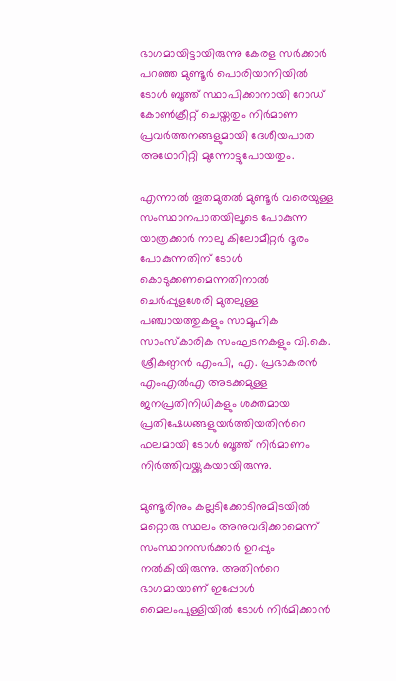ഭാഗമായിട്ടായിരുന്നു കേരള സർക്കാർ പറഞ്ഞ മുണ്ടൂർ പൊരിയാനിയിൽ ടോൾ ബൂത്ത് സ്ഥാപിക്കാനായി റോഡ് കോൺക്രീറ്റ് ചെയ്തതും നിർമാണ പ്രവർത്തനങ്ങളുമായി ദേശീയപാത അഥോറിറ്റി മുന്നോട്ടുപോയതും.

എന്നാൽ തൂതമുതൽ മുണ്ടൂർ വരെയുള്ള സംസ്ഥാനപാതയിലൂടെ പോകുന്ന യാത്രക്കാർ നാലു കിലോമീറ്റർ ദൂരം പോകുന്നതിന് ടോൾ കൊടുക്കണമെന്നതിനാൽ ചെർപ്പുളശേരി മുതലുള്ള പഞ്ചായത്തുകളും സാമൂഹിക സാംസ്കാരിക സംഘടനകളും വി.കെ. ശ്രീകണ്ഠൻ എംപി, എ. പ്രഭാകരൻ എംഎൽഎ അടക്കമുള്ള ജനപ്രതിനിധികളും ശക്തമായ പ്രതിഷേധങ്ങളുയർത്തിയതിന്‍റെ ഫലമായി ടോൾ ബൂത്ത് നിർമാണം നിർത്തിവയ്ക്കുകയായിരുന്നു.

മുണ്ടൂരിനും കല്ലടിക്കോടിനുമിടയിൽ മറ്റൊരു സ്ഥലം അനുവദിക്കാമെന്ന് സംസ്ഥാനസർക്കാർ ഉറപ്പും നൽകിയിരുന്നു. അതിന്‍റെ ഭാഗമായാണ് ഇപ്പോൾ മൈലംപുള്ളിയിൽ ടോൾ നിർമിക്കാൻ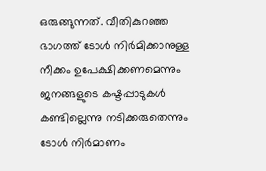ഒരുങ്ങുന്നത്. വീതികുറഞ്ഞ ഭാഗത്ത് ടോൾ നിർമിക്കാനുള്ള നീക്കം ഉപേക്ഷിക്കണമെന്നും ജനങ്ങളുടെ കഷ്ടപ്പാടുകൾ കണ്ടില്ലെന്നു നടിക്കരുതെന്നും ടോൾ നിർമാണം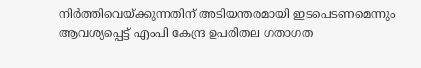നിർത്തിവെയ്ക്കുന്നതിന് അടിയന്തരമായി ഇടപെടണമെന്നും ആവശ്യപ്പെട്ട് എംപി കേന്ദ്ര ഉപരിതല ഗതാഗത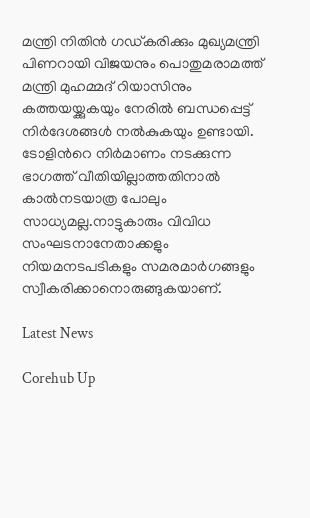മന്ത്രി നിതിൻ ഗഡ്കരിക്കും മുഖ്യമന്ത്രി പിണറായി വിജയനും പൊതുമരാമത്ത് മന്ത്രി മുഹമ്മദ് റിയാസിനും കത്തയയ്ക്കുകയും നേരിൽ ബന്ധപ്പെട്ട് നിർദേശങ്ങൾ നൽകുകയും ഉണ്ടായി. ടോളിന്‍റെ നിർമാണം നടക്കുന്ന ഭാഗത്ത് വീതിയില്ലാത്തതിനാൽ കാൽനടയാത്ര പോലും സാധ്യമല്ല.നാട്ടുകാരും വിവിധ സംഘടനാനേതാക്കളും നിയമനടപടികളും സമരമാർഗങ്ങളും സ്വീകരിക്കാനൊരുങ്ങുകയാണ്.

Latest News

Corehub Up